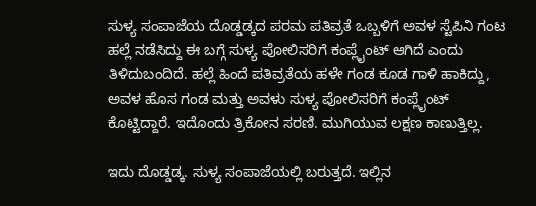ಸುಳ್ಯ ಸಂಪಾಜೆಯ ದೊಡ್ಡಡ್ಕದ ಪರಮ ಪತಿವ್ರತೆ ಒಬ್ಬಳಿಗೆ ಅವಳ ಸ್ಟೆಪಿನಿ ಗಂಟ ಹಲ್ಲೆ ನಡೆಸಿದ್ದು ಈ ಬಗ್ಗೆ ಸುಳ್ಯ ಪೋಲಿಸರಿಗೆ ಕಂಪ್ಲೈಂಟ್ ಆಗಿದೆ ಎಂದು ತಿಳಿದುಬಂದಿದೆ. ಹಲ್ಲೆ ಹಿಂದೆ ಪತಿವ್ರತೆಯ ಹಳೇ ಗಂಡ ಕೂಡ ಗಾಳಿ ಹಾಕಿದ್ದು, ಅವಳ ಹೊಸ ಗಂಡ ಮತ್ತು ಅವಳು ಸುಳ್ಯ ಪೋಲಿಸರಿಗೆ ಕಂಪ್ಲೈಂಟ್ ಕೊಟ್ಟಿದ್ದಾರೆ. ಇದೊಂದು ತ್ರಿಕೋನ ಸರಣಿ. ಮುಗಿಯುವ ಲಕ್ಷಣ ಕಾಣುತ್ತಿಲ್ಲ.

ಇದು ದೊಡ್ಡಡ್ಕ. ಸುಳ್ಯ ಸಂಪಾಜೆಯಲ್ಲಿ ಬರುತ್ತದೆ. ಇಲ್ಲಿನ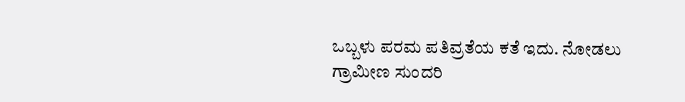ಒಬ್ಬಳು ಪರಮ ಪತಿವ್ರತೆಯ ಕತೆ ಇದು. ನೋಡಲು ಗ್ರಾಮೀಣ ಸುಂದರಿ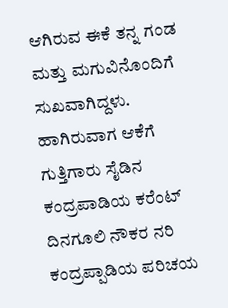ಆಗಿರುವ ಈಕೆ ತನ್ನ ಗಂಡ ಮತ್ತು ಮಗುವಿನೊಂದಿಗೆ ಸುಖವಾಗಿದ್ದಳು. ಹಾಗಿರುವಾಗ ಆಕೆಗೆ ಗುತ್ತಿಗಾರು ಸೈಡಿನ ಕಂದ್ರಪಾಡಿಯ ಕರೆಂಟ್ ದಿನಗೂಲಿ ನೌಕರ ನರಿ ಕಂದ್ರಪ್ಪಾಡಿಯ ಪರಿಚಯ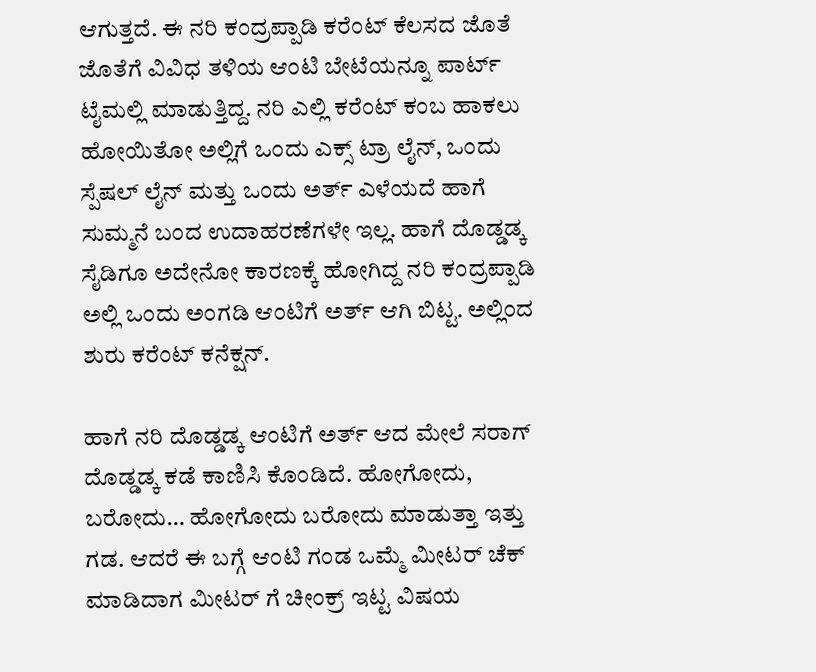ಆಗುತ್ತದೆ. ಈ ನರಿ ಕಂದ್ರಪ್ಪಾಡಿ ಕರೆಂಟ್ ಕೆಲಸದ ಜೊತೆ ಜೊತೆಗೆ ವಿವಿಧ ತಳಿಯ ಆಂಟಿ ಬೇಟೆಯನ್ನೂ ಪಾರ್ಟ್ ಟೈಮಲ್ಲಿ ಮಾಡುತ್ತಿದ್ದ. ನರಿ ಎಲ್ಲಿ ಕರೆಂಟ್ ಕಂಬ ಹಾಕಲು ಹೋಯಿತೋ ಅಲ್ಲಿಗೆ ಒಂದು ಎಕ್ಸ್ ಟ್ರಾ ಲೈನ್, ಒಂದು ಸ್ಪೆಷಲ್ ಲೈನ್ ಮತ್ತು ಒಂದು ಅರ್ತ್ ಎಳೆಯದೆ ಹಾಗೆ ಸುಮ್ಮನೆ ಬಂದ ಉದಾಹರಣೆಗಳೇ ಇಲ್ಲ. ಹಾಗೆ ದೊಡ್ಡಡ್ಕ ಸೈಡಿಗೂ ಅದೇನೋ ಕಾರಣಕ್ಕೆ ಹೋಗಿದ್ದ ನರಿ ಕಂದ್ರಪ್ಪಾಡಿ ಅಲ್ಲಿ ಒಂದು ಅಂಗಡಿ ಆಂಟಿಗೆ ಅರ್ತ್ ಆಗಿ ಬಿಟ್ಟ. ಅಲ್ಲಿಂದ ಶುರು ಕರೆಂಟ್ ಕನೆಕ್ಷನ್.

ಹಾಗೆ ನರಿ ದೊಡ್ಡಡ್ಕ ಆಂಟಿಗೆ ಅರ್ತ್ ಆದ ಮೇಲೆ ಸರಾಗ್ ದೊಡ್ಡಡ್ಕ ಕಡೆ ಕಾಣಿಸಿ ಕೊಂಡಿದೆ. ಹೋಗೋದು, ಬರೋದು… ಹೋಗೋದು ಬರೋದು ಮಾಡುತ್ತಾ ಇತ್ತು ಗಡ. ಆದರೆ ಈ ಬಗ್ಗೆ ಆಂಟಿ ಗಂಡ ಒಮ್ಮೆ ಮೀಟರ್ ಚೆಕ್ ಮಾಡಿದಾಗ ಮೀಟರ್ ಗೆ ಚೀಂಕ್ರ್ ಇಟ್ಟ ವಿಷಯ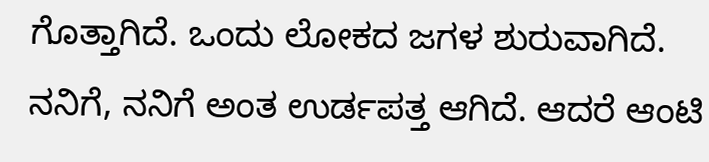ಗೊತ್ತಾಗಿದೆ. ಒಂದು ಲೋಕದ ಜಗಳ ಶುರುವಾಗಿದೆ. ನನಿಗೆ, ನನಿಗೆ ಅಂತ ಉರ್ಡಪತ್ತ ಆಗಿದೆ. ಆದರೆ ಆಂಟಿ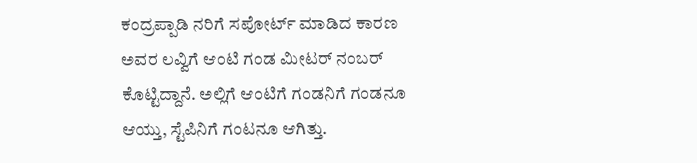ಕಂದ್ರಪ್ಪಾಡಿ ನರಿಗೆ ಸಪೋರ್ಟ್ ಮಾಡಿದ ಕಾರಣ ಅವರ ಲವ್ವಿಗೆ ಆಂಟಿ ಗಂಡ ಮೀಟರ್ ನಂಬರ್ ಕೊಟ್ಟಿದ್ದಾನೆ. ಅಲ್ಲಿಗೆ ಆಂಟಿಗೆ ಗಂಡನಿಗೆ ಗಂಡನೂ ಆಯ್ತು, ಸ್ಟೆಪಿನಿಗೆ ಗಂಟನೂ ಆಗಿತ್ತು.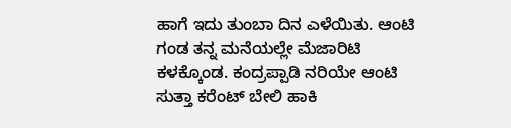ಹಾಗೆ ಇದು ತುಂಬಾ ದಿನ ಎಳೆಯಿತು. ಆಂಟಿ ಗಂಡ ತನ್ನ ಮನೆಯಲ್ಲೇ ಮೆಜಾರಿಟಿ ಕಳಕ್ಕೊಂಡ. ಕಂದ್ರಪ್ಪಾಡಿ ನರಿಯೇ ಆಂಟಿ ಸುತ್ತಾ ಕರೆಂಟ್ ಬೇಲಿ ಹಾಕಿ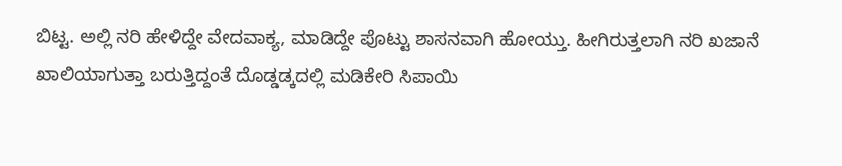ಬಿಟ್ಟ. ಅಲ್ಲಿ ನರಿ ಹೇಳಿದ್ದೇ ವೇದವಾಕ್ಯ, ಮಾಡಿದ್ದೇ ಪೊಟ್ಟು ಶಾಸನವಾಗಿ ಹೋಯ್ತು. ಹೀಗಿರುತ್ತಲಾಗಿ ನರಿ ಖಜಾನೆ ಖಾಲಿಯಾಗುತ್ತಾ ಬರುತ್ತಿದ್ದಂತೆ ದೊಡ್ಡಡ್ಕದಲ್ಲಿ ಮಡಿಕೇರಿ ಸಿಪಾಯಿ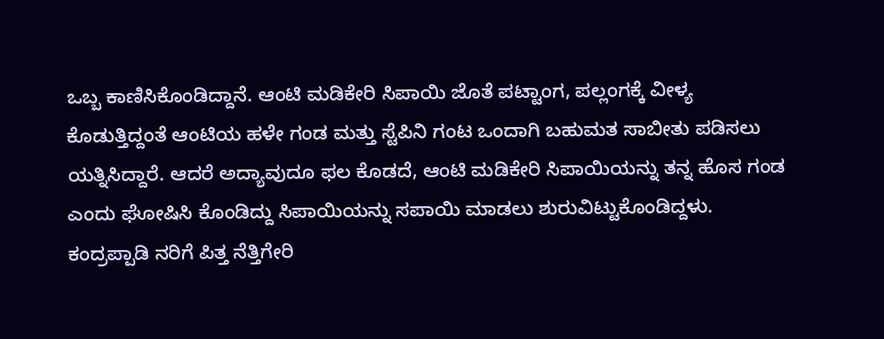ಒಬ್ಬ ಕಾಣಿಸಿಕೊಂಡಿದ್ದಾನೆ. ಆಂಟಿ ಮಡಿಕೇರಿ ಸಿಪಾಯಿ ಜೊತೆ ಪಟ್ಟಾಂಗ, ಪಲ್ಲಂಗಕ್ಕೆ ವೀಳ್ಯ ಕೊಡುತ್ತಿದ್ದಂತೆ ಆಂಟಿಯ ಹಳೇ ಗಂಡ ಮತ್ತು ಸ್ಟೆಪಿನಿ ಗಂಟ ಒಂದಾಗಿ ಬಹುಮತ ಸಾಬೀತು ಪಡಿಸಲು ಯತ್ನಿಸಿದ್ದಾರೆ. ಆದರೆ ಅದ್ಯಾವುದೂ ಫಲ ಕೊಡದೆ, ಆಂಟಿ ಮಡಿಕೇರಿ ಸಿಪಾಯಿಯನ್ನು ತನ್ನ ಹೊಸ ಗಂಡ ಎಂದು ಘೋಷಿಸಿ ಕೊಂಡಿದ್ದು ಸಿಪಾಯಿಯನ್ನು ಸಪಾಯಿ ಮಾಡಲು ಶುರುವಿಟ್ಟುಕೊಂಡಿದ್ದಳು. ಕಂದ್ರಪ್ಪಾಡಿ ನರಿಗೆ ಪಿತ್ತ ನೆತ್ತಿಗೇರಿ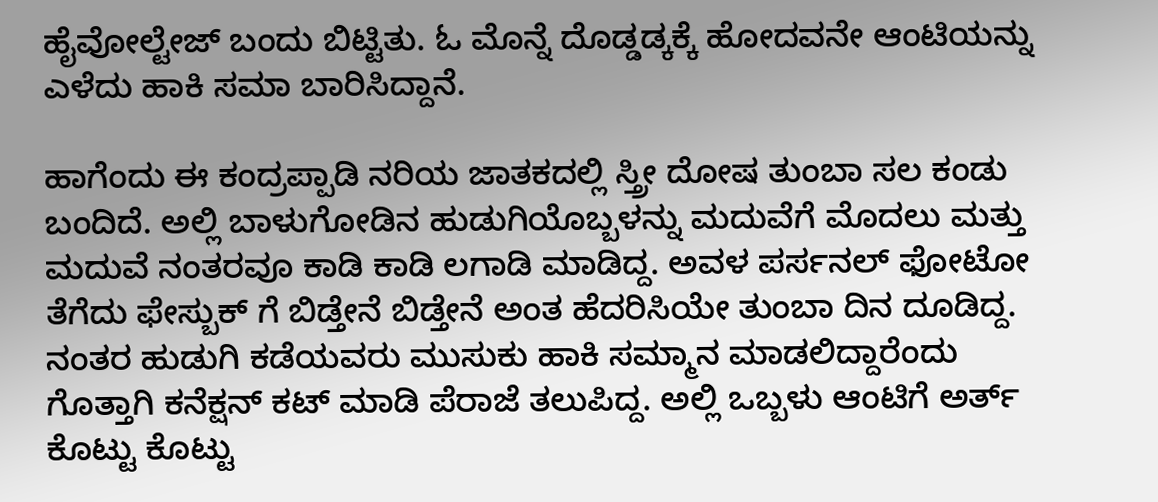ಹೈವೋಲ್ಟೇಜ್ ಬಂದು ಬಿಟ್ಟಿತು. ಓ ಮೊನ್ನೆ ದೊಡ್ಡಡ್ಕಕ್ಕೆ ಹೋದವನೇ ಆಂಟಿಯನ್ನು ಎಳೆದು ಹಾಕಿ ಸಮಾ ಬಾರಿಸಿದ್ದಾನೆ.

ಹಾಗೆಂದು ಈ ಕಂದ್ರಪ್ಪಾಡಿ ನರಿಯ ಜಾತಕದಲ್ಲಿ ಸ್ತ್ರೀ ದೋಷ ತುಂಬಾ ಸಲ ಕಂಡು ಬಂದಿದೆ. ಅಲ್ಲಿ ಬಾಳುಗೋಡಿನ ಹುಡುಗಿಯೊಬ್ಬಳನ್ನು ಮದುವೆಗೆ ಮೊದಲು ಮತ್ತು ಮದುವೆ ನಂತರವೂ ಕಾಡಿ ಕಾಡಿ ಲಗಾಡಿ ಮಾಡಿದ್ದ. ಅವಳ ಪರ್ಸನಲ್ ಫೋಟೋ ತೆಗೆದು ಫೇಸ್ಬುಕ್ ಗೆ ಬಿಡ್ತೇನೆ ಬಿಡ್ತೇನೆ ಅಂತ ಹೆದರಿಸಿಯೇ ತುಂಬಾ ದಿನ ದೂಡಿದ್ದ. ನಂತರ ಹುಡುಗಿ ಕಡೆಯವರು ಮುಸುಕು ಹಾಕಿ ಸಮ್ಮಾನ ಮಾಡಲಿದ್ದಾರೆಂದು ಗೊತ್ತಾಗಿ ಕನೆಕ್ಷನ್ ಕಟ್ ಮಾಡಿ ಪೆರಾಜೆ ತಲುಪಿದ್ದ. ಅಲ್ಲಿ ಒಬ್ಬಳು ಆಂಟಿಗೆ ಅರ್ತ್ ಕೊಟ್ಟು ಕೊಟ್ಟು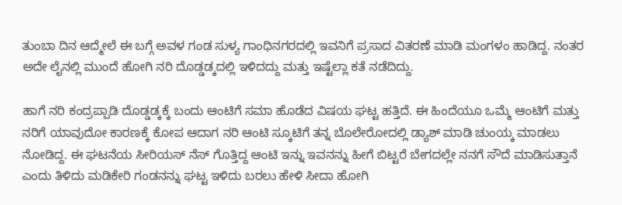ತುಂಬಾ ದಿನ ಆದ್ಮೇಲೆ ಈ ಬಗ್ಗೆ ಅವಳ ಗಂಡ ಸುಳ್ಯ ಗಾಂಧಿನಗರದಲ್ಲಿ ಇವನಿಗೆ ಪ್ರಸಾದ ವಿತರಣೆ ಮಾಡಿ ಮಂಗಳಂ ಹಾಡಿದ್ದ. ನಂತರ ಅದೇ ಲೈನಲ್ಲಿ ಮುಂದೆ ಹೋಗಿ ನರಿ ದೊಡ್ಡಡ್ಕದಲ್ಲಿ ಇಳಿದದ್ದು ಮತ್ತು ಇಷ್ಟೆಲ್ಲಾ ಕತೆ ನಡೆದಿದ್ದು.

ಹಾಗೆ ನರಿ ಕಂದ್ರಪ್ಪಾಡಿ ದೊಡ್ಡಡ್ಕಕ್ಕೆ ಬಂದು ಆಂಟಿಗೆ ಸಮಾ ಹೊಡೆದ ವಿಷಯ ಘಟ್ಟ ಹತ್ತಿದೆ. ಈ ಹಿಂದೆಯೂ ಒಮ್ಮೆ ಆಂಟಿಗೆ ಮತ್ತು ನರಿಗೆ ಯಾವುದೋ ಕಾರಣಕ್ಕೆ ಕೋಪ ಆದಾಗ ನರಿ ಆಂಟಿ ಸ್ಕೂಟಿಗೆ ತನ್ನ ಬೊಲೇರೋದಲ್ಲಿ ಡ್ಯಾಶ್ ಮಾಡಿ ಚುಂಯ್ಕ ಮಾಡಲು ನೋಡಿದ್ದ. ಈ ಘಟನೆಯ ಸೀರಿಯಸ್ ನೆಸ್ ಗೊತ್ತಿದ್ದ ಆಂಟಿ ಇನ್ನು ಇವನನ್ನು ಹೀಗೆ ಬಿಟ್ಟರೆ ಬೇಗದಲ್ಲೇ ನನಗೆ ಸೌದೆ ಮಾಡಿಸುತ್ತಾನೆ ಎಂದು ತಿಳಿದು ಮಡಿಕೇರಿ ಗಂಡನನ್ನು ಘಟ್ಟ ಇಳಿದು ಬರಲು ಹೇಳಿ ಸೀದಾ ಹೋಗಿ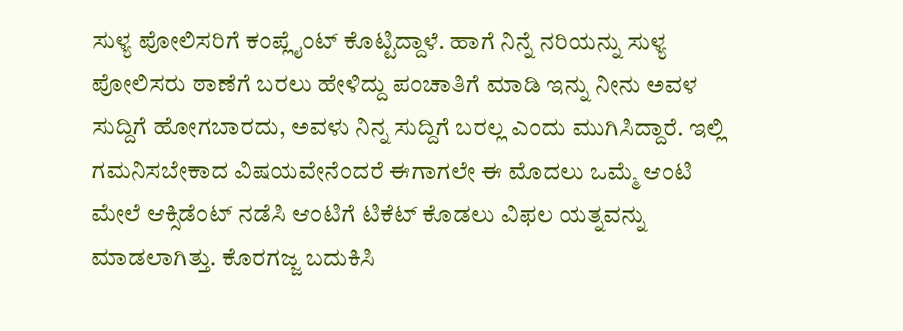ಸುಳ್ಯ ಪೋಲಿಸರಿಗೆ ಕಂಪ್ಲೈಂಟ್ ಕೊಟ್ಟಿದ್ದಾಳೆ. ಹಾಗೆ ನಿನ್ನೆ ನರಿಯನ್ನು ಸುಳ್ಯ ಪೋಲಿಸರು ಠಾಣೆಗೆ ಬರಲು ಹೇಳಿದ್ದು ಪಂಚಾತಿಗೆ ಮಾಡಿ ಇನ್ನು ನೀನು ಅವಳ ಸುದ್ದಿಗೆ ಹೋಗಬಾರದು, ಅವಳು ನಿನ್ನ ಸುದ್ದಿಗೆ ಬರಲ್ಲ ಎಂದು ಮುಗಿಸಿದ್ದಾರೆ. ಇಲ್ಲಿ ಗಮನಿಸಬೇಕಾದ ವಿಷಯವೇನೆಂದರೆ ಈಗಾಗಲೇ ಈ ಮೊದಲು ಒಮ್ಮೆ ಆಂಟಿ ಮೇಲೆ ಆಕ್ಸಿಡೆಂಟ್ ನಡೆಸಿ ಆಂಟಿಗೆ ಟಿಕೆಟ್ ಕೊಡಲು ವಿಫಲ ಯತ್ನವನ್ನು ಮಾಡಲಾಗಿತ್ತು. ಕೊರಗಜ್ಜ ಬದುಕಿಸಿ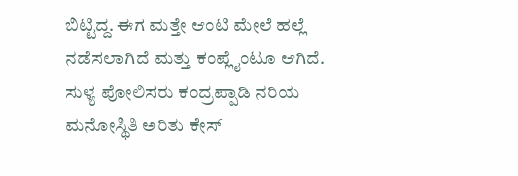ಬಿಟ್ಟಿದ್ದ. ಈಗ ಮತ್ತೇ ಆಂಟಿ ಮೇಲೆ ಹಲ್ಲೆ ನಡೆಸಲಾಗಿದೆ ಮತ್ತು ಕಂಪ್ಲೈಂಟೂ ಆಗಿದೆ. ಸುಳ್ಯ ಪೋಲಿಸರು ಕಂದ್ರಪ್ಪಾಡಿ ನರಿಯ ಮನೋಸ್ಥಿತಿ ಅರಿತು ಕೇಸ್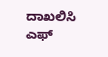ದಾಖಲಿಸಿ ಎಫ್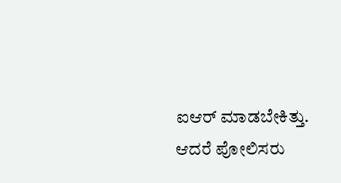ಐಆರ್ ಮಾಡಬೇಕಿತ್ತು. ಆದರೆ ಪೋಲಿಸರು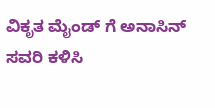ವಿಕೃತ ಮೈಂಡ್ ಗೆ ಅನಾಸಿನ್ ಸವರಿ ಕಳಿಸಿ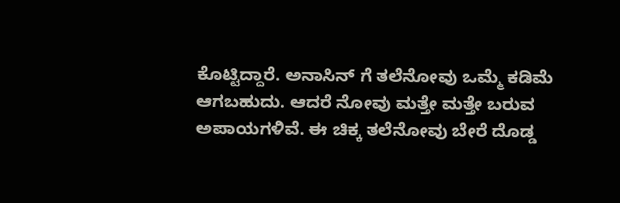ಕೊಟ್ಟಿದ್ದಾರೆ. ಅನಾಸಿನ್ ಗೆ ತಲೆನೋವು ಒಮ್ಮೆ ಕಡಿಮೆ ಆಗಬಹುದು. ಆದರೆ ನೋವು ಮತ್ತೇ ಮತ್ತೇ ಬರುವ ಅಪಾಯಗಳಿವೆ. ಈ ಚಿಕ್ಕ ತಲೆನೋವು ಬೇರೆ ದೊಡ್ಡ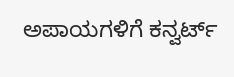ಅಪಾಯಗಳಿಗೆ ಕನ್ವರ್ಟ್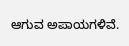ಆಗುವ ಅಪಾಯಗಳಿವೆ.